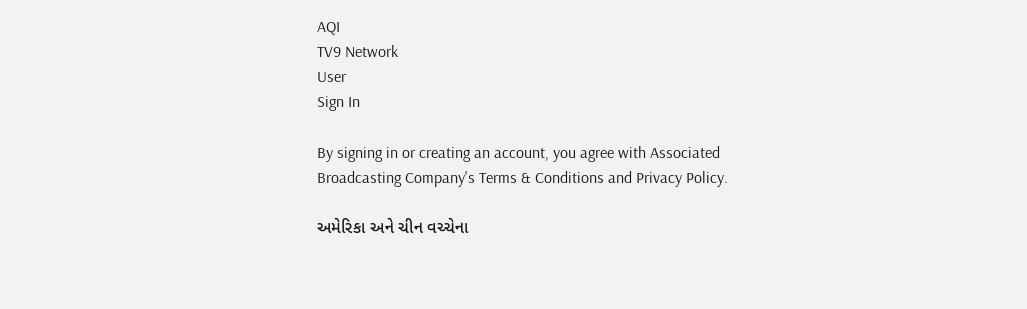AQI
TV9 Network
User
Sign In

By signing in or creating an account, you agree with Associated Broadcasting Company's Terms & Conditions and Privacy Policy.

અમેરિકા અને ચીન વચ્ચેના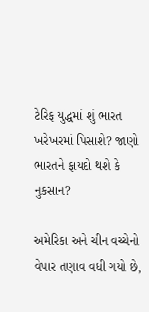ટેરિફ યુદ્ધમાં શું ભારત ખરેખરમાં પિસાશે? જાણો ભારતને ફાયદો થશે કે નુકસાન?

અમેરિકા અને ચીન વચ્ચેનો વેપાર તણાવ વધી ગયો છે,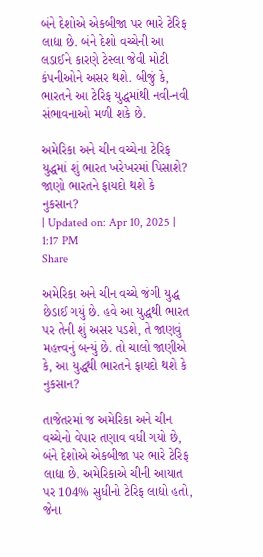બંને દેશોએ એકબીજા પર ભારે ટેરિફ લાદ્યા છે. બંને દેશો વચ્ચેની આ લડાઈને કારણે ટેસ્લા જેવી મોટી કંપનીઓને અસર થશે. બીજું કે, ભારતને આ ટેરિફ યુદ્ધમાંથી નવી-નવી સંભાવનાઓ મળી શકે છે.

અમેરિકા અને ચીન વચ્ચેના ટેરિફ યુદ્ધમાં શું ભારત ખરેખરમાં પિસાશે? જાણો ભારતને ફાયદો થશે કે નુકસાન?
| Updated on: Apr 10, 2025 | 1:17 PM
Share

અમેરિકા અને ચીન વચ્ચે જંગી યુદ્ધ છેડાઈ ગયું છે. હવે આ યુદ્ધથી ભારત પર તેની શું અસર પડશે, તે જાણવું મહત્ત્વનું બન્યું છે. તો ચાલો જાણીએ કે, આ યુદ્ધથી ભારતને ફાયદો થશે કે નુકસાન?

તાજેતરમાં જ અમેરિકા અને ચીન વચ્ચેનો વેપાર તણાવ વધી ગયો છે, બંને દેશોએ એકબીજા પર ભારે ટેરિફ લાદ્યા છે. અમેરિકાએ ચીની આયાત પર 104% સુધીનો ટેરિફ લાદ્યો હતો, જેના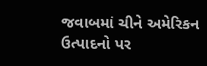જવાબમાં ચીને અમેરિકન ઉત્પાદનો પર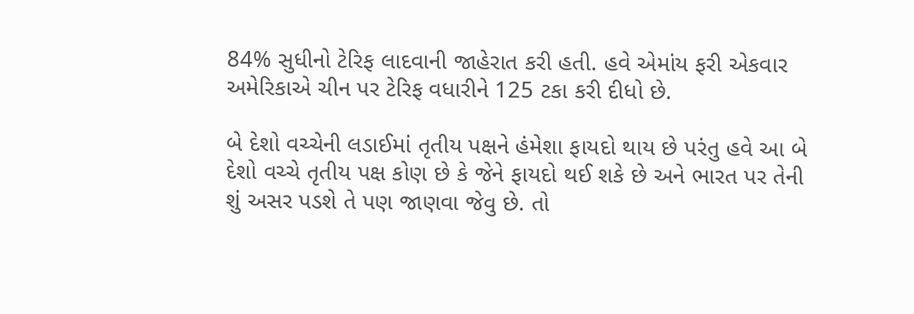84% સુધીનો ટેરિફ લાદવાની જાહેરાત કરી હતી. હવે એમાંય ફરી એકવાર અમેરિકાએ ચીન પર ટેરિફ વધારીને 125 ટકા કરી દીધો છે.

બે દેશો વચ્ચેની લડાઈમાં તૃતીય પક્ષને હંમેશા ફાયદો થાય છે પરંતુ હવે આ બે દેશો વચ્ચે તૃતીય પક્ષ કોણ છે કે જેને ફાયદો થઈ શકે છે અને ભારત પર તેની શું અસર પડશે તે પણ જાણવા જેવુ છે. તો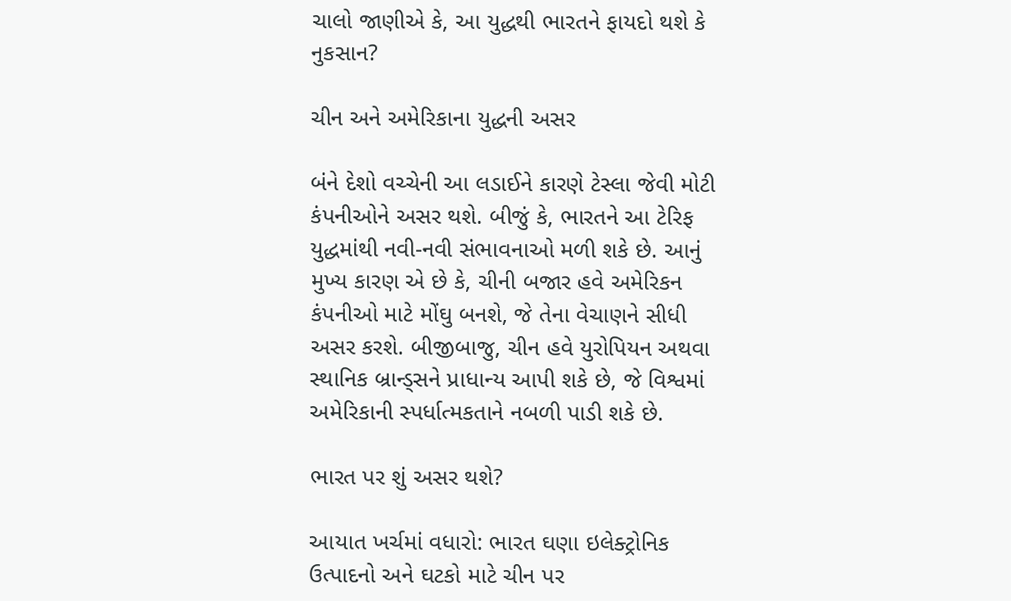ચાલો જાણીએ કે, આ યુદ્ધથી ભારતને ફાયદો થશે કે નુકસાન?

ચીન અને અમેરિકાના યુદ્ધની અસર

બંને દેશો વચ્ચેની આ લડાઈને કારણે ટેસ્લા જેવી મોટી કંપનીઓને અસર થશે. બીજું કે, ભારતને આ ટેરિફ યુદ્ધમાંથી નવી-નવી સંભાવનાઓ મળી શકે છે. આનું મુખ્ય કારણ એ છે કે, ચીની બજાર હવે અમેરિકન કંપનીઓ માટે મોંઘુ બનશે, જે તેના વેચાણને સીધી અસર કરશે. બીજીબાજુ, ચીન હવે યુરોપિયન અથવા સ્થાનિક બ્રાન્ડ્સને પ્રાધાન્ય આપી શકે છે, જે વિશ્વમાં અમેરિકાની સ્પર્ધાત્મકતાને નબળી પાડી શકે છે.

ભારત પર શું અસર થશે?

આયાત ખર્ચમાં વધારો: ભારત ઘણા ઇલેક્ટ્રોનિક ઉત્પાદનો અને ઘટકો માટે ચીન પર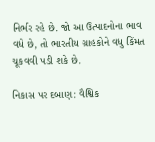નિર્ભર રહે છે. જો આ ઉત્પાદનોના ભાવ વધે છે, તો ભારતીય ગ્રાહકોને વધુ કિંમત ચૂકવવી પડી શકે છે.

નિકાસ પર દબાણ: વૈશ્વિક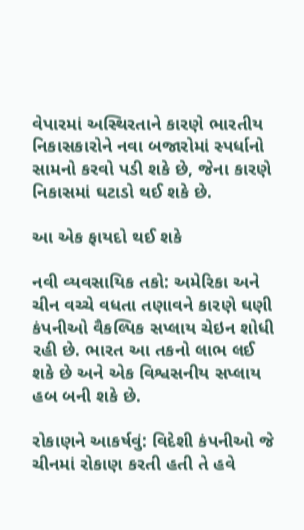વેપારમાં અસ્થિરતાને કારણે ભારતીય નિકાસકારોને નવા બજારોમાં સ્પર્ધાનો સામનો કરવો પડી શકે છે, જેના કારણે નિકાસમાં ઘટાડો થઈ શકે છે.

આ એક ફાયદો થઈ શકે

નવી વ્યવસાયિક તકો: અમેરિકા અને ચીન વચ્ચે વધતા તણાવને કારણે ઘણી કંપનીઓ વૈકલ્પિક સપ્લાય ચેઇન શોધી રહી છે. ભારત આ તકનો લાભ લઈ શકે છે અને એક વિશ્વસનીય સપ્લાય હબ બની શકે છે.

રોકાણને આકર્ષવું: વિદેશી કંપનીઓ જે ચીનમાં રોકાણ કરતી હતી તે હવે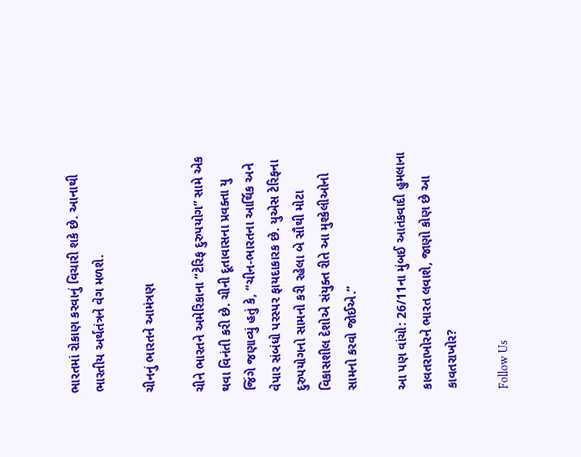ભારતમાં રોકાણ કરવાનું વિચારી શકે છે. આનાથી ભારતીય અર્થતંત્રને વેગ મળશે.

ચીનનું ભારતને આમંત્રણ

ચીને ભારતને અમેરિકાના “ટેરિફ દુરુપયોગ” સામે એક થવા વિનંતી કરી છે. ચીની દૂતાવાસના પ્રવક્તા યુ જિંગે જણાવ્યું હતું કે, “ચીન-ભારતના આર્થિક અને વેપાર સંબંધો પરસ્પર ફાયદાકારક છે. યુએસ ટેરિફના દુરુપયોગનો સામનો કરી રહેલા બે સૌથી મોટા વિકાસશીલ દેશોએ સંયુક્ત રીતે આ મુશ્કેલીઓનો સામનો કરવો જોઈએ.”

આ પણ વાંચો: 26/11ના મુંબઈ આતંકવાદી હુમલાના કાવતરાખોરને ભારત લવાશે, જાણો કોણ છે આ કાવતરાખોર?

Follow Us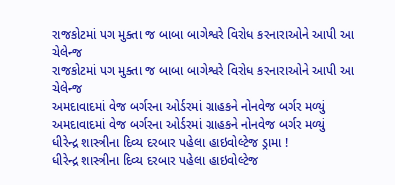રાજકોટમાં પગ મુક્તા જ બાબા બાગેશ્વરે વિરોધ કરનારાઓને આપી આ ચેલેન્જ
રાજકોટમાં પગ મુક્તા જ બાબા બાગેશ્વરે વિરોધ કરનારાઓને આપી આ ચેલેન્જ
અમદાવાદમાં વેજ બર્ગરના ઓર્ડરમાં ગ્રાહકને નોનવેજ બર્ગર મળ્યું
અમદાવાદમાં વેજ બર્ગરના ઓર્ડરમાં ગ્રાહકને નોનવેજ બર્ગર મળ્યું
ધીરેન્દ્ર શાસ્ત્રીના દિવ્ય દરબાર પહેલા હાઇવોલ્ટેજ ડ્રામા !
ધીરેન્દ્ર શાસ્ત્રીના દિવ્ય દરબાર પહેલા હાઇવોલ્ટેજ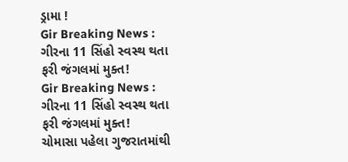ડ્રામા !
Gir Breaking News : ગીરના 11 સિંહો સ્વસ્થ થતા ફરી જંગલમાં મુક્ત!
Gir Breaking News : ગીરના 11 સિંહો સ્વસ્થ થતા ફરી જંગલમાં મુક્ત!
ચોમાસા પહેલા ગુજરાતમાંથી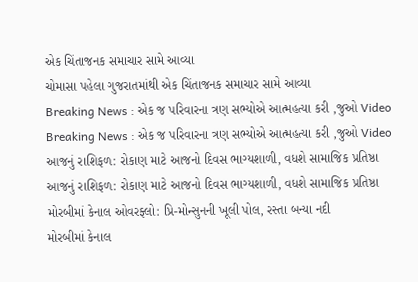એક ચિંતાજનક સમાચાર સામે આવ્યા
ચોમાસા પહેલા ગુજરાતમાંથી એક ચિંતાજનક સમાચાર સામે આવ્યા
Breaking News : એક જ પરિવારના ત્રણ સભ્યોએ આત્મહત્યા કરી ,જુઓ Video
Breaking News : એક જ પરિવારના ત્રણ સભ્યોએ આત્મહત્યા કરી ,જુઓ Video
આજનું રાશિફળ: રોકાણ માટે આજનો દિવસ ભાગ્યશાળી, વધશે સામાજિક પ્રતિષ્ઠા
આજનું રાશિફળ: રોકાણ માટે આજનો દિવસ ભાગ્યશાળી, વધશે સામાજિક પ્રતિષ્ઠા
મોરબીમાં કેનાલ ઓવરફ્લો: પ્રિ-મોન્સુનની ખૂલી પોલ, રસ્તા બન્યા નદી
મોરબીમાં કેનાલ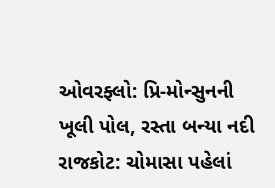ઓવરફ્લો: પ્રિ-મોન્સુનની ખૂલી પોલ, રસ્તા બન્યા નદી
રાજકોટ: ચોમાસા પહેલાં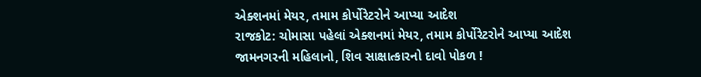એક્શનમાં મેયર, તમામ કોર્પોરેટરોને આપ્યા આદેશ
રાજકોટ: ચોમાસા પહેલાં એક્શનમાં મેયર, તમામ કોર્પોરેટરોને આપ્યા આદેશ
જામનગરની મહિલાનો, શિવ સાક્ષાત્કારનો દાવો પોકળ !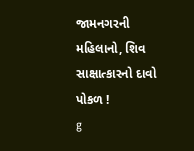જામનગરની મહિલાનો, શિવ સાક્ષાત્કારનો દાવો પોકળ !
g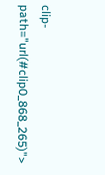clip-path="url(#clip0_868_265)">